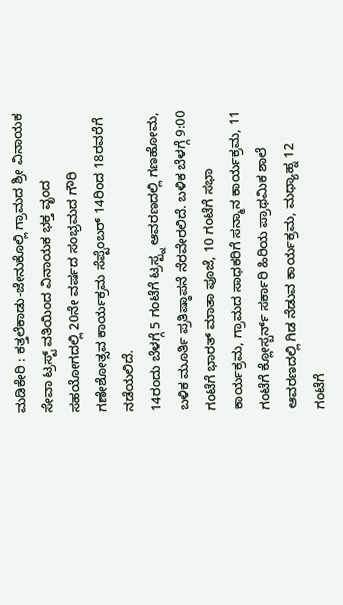ಮಡಿಕೇರಿ : ಕತ್ತಲೆಕಾಡು-ಜೇನುಕೊಲ್ಲಿ ಗ್ರಾಮದ ಶ್ರೀ ವಿನಾಯಕ ಸೇವಾ ಟ್ರಸ್ಟ್ ವತಿಯಿಂದ ವಿನಾಯಕ ಭಕ್ತ ವೃಂದ ಸಹಯೋಗದಲ್ಲಿ 20ನೇ ವರ್ಷದ ಸಂಭ್ರಮದ ಗೌರಿ ಗಣೇಶೋತ್ಸವ ಕಾರ್ಯಕ್ರಮ ಸೆಪ್ಟೆಂಬರ್ 14ರಿಂದ 18ರವರೆಗೆ ನಡೆಯಲಿದೆ.
14ರಂದು ಬೆಳಗ್ಗೆ 5 ಗಂಟೆಗೆ ಟ್ರಸ್ಟ್ನ ಆವರಣದಲ್ಲಿ ಗಣಹೋಮ, ಬಳಿಕ ಮೂರ್ತಿ ಪ್ರತಿಷ್ಠಾಪನೆ ನೆರವೇರಲಿದೆ. ಬಳಿಕ ಬೆಳಗ್ಗೆ 9:00 ಗಂಟೆಗೆ ಭಾರತ್ ಮಾತಾ ಪೂಜೆ, 10 ಗಂಟೆಗೆ ಸಭಾ ಕಾರ್ಯಕ್ರಮ, ಗ್ರಾಮದ ಸಾಧಕರಿಗೆ ಸನ್ಮಾನ ಕಾರ್ಯಕ್ರಮ, 11 ಗಂಟೆಗೆ ಕ್ಲೋಸ್ಬರ್ನ್ ಸರ್ಕಾರಿ ಹಿರಿಯ ಪ್ರಾಥಮಿಕ ಶಾಲೆ ಆವರಣದಲ್ಲಿ ಗಿಡ ನೆಡುವ ಕಾರ್ಯಕ್ರಮ, ಮಧ್ಯಾಹ್ನ 12 ಗಂಟೆಗೆ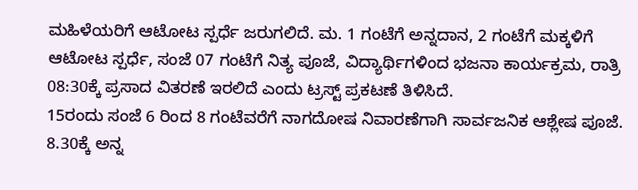ಮಹಿಳೆಯರಿಗೆ ಆಟೋಟ ಸ್ಪರ್ಧೆ ಜರುಗಲಿದೆ. ಮ. 1 ಗಂಟೆಗೆ ಅನ್ನದಾನ, 2 ಗಂಟೆಗೆ ಮಕ್ಕಳಿಗೆ ಆಟೋಟ ಸ್ಪರ್ಧೆ, ಸಂಜೆ 07 ಗಂಟೆಗೆ ನಿತ್ಯ ಪೂಜೆ, ವಿದ್ಯಾರ್ಥಿಗಳಿಂದ ಭಜನಾ ಕಾರ್ಯಕ್ರಮ, ರಾತ್ರಿ 08:30ಕ್ಕೆ ಪ್ರಸಾದ ವಿತರಣೆ ಇರಲಿದೆ ಎಂದು ಟ್ರಸ್ಟ್ ಪ್ರಕಟಣೆ ತಿಳಿಸಿದೆ.
15ರಂದು ಸಂಜೆ 6 ರಿಂದ 8 ಗಂಟೆವರೆಗೆ ನಾಗದೋಷ ನಿವಾರಣೆಗಾಗಿ ಸಾರ್ವಜನಿಕ ಆಶ್ಲೇಷ ಪೂಜೆ. 8.30ಕ್ಕೆ ಅನ್ನ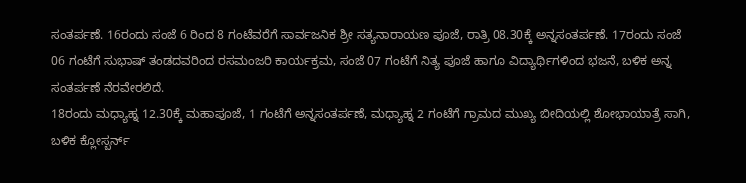ಸಂತರ್ಪಣೆ. 16ರಂದು ಸಂಜೆ 6 ರಿಂದ 8 ಗಂಟೆವರೆಗೆ ಸಾರ್ವಜನಿಕ ಶ್ರೀ ಸತ್ಯನಾರಾಯಣ ಪೂಜೆ, ರಾತ್ರಿ 08.30ಕ್ಕೆ ಅನ್ನಸಂತರ್ಪಣೆ. 17ರಂದು ಸಂಜೆ 06 ಗಂಟೆಗೆ ಸುಭಾಷ್ ತಂಡದವರಿಂದ ರಸಮಂಜರಿ ಕಾರ್ಯಕ್ರಮ, ಸಂಜೆ 07 ಗಂಟೆಗೆ ನಿತ್ಯ ಪೂಜೆ ಹಾಗೂ ವಿದ್ಯಾರ್ಥಿಗಳಿಂದ ಭಜನೆ, ಬಳಿಕ ಅನ್ನ ಸಂತರ್ಪಣೆ ನೆರವೇರಲಿದೆ.
18ರಂದು ಮಧ್ಯಾಹ್ನ 12.30ಕ್ಕೆ ಮಹಾಪೂಜೆ, 1 ಗಂಟೆಗೆ ಅನ್ನಸಂತರ್ಪಣೆ, ಮಧ್ಯಾಹ್ನ 2 ಗಂಟೆಗೆ ಗ್ರಾಮದ ಮುಖ್ಯ ಬೀದಿಯಲ್ಲಿ ಶೋಭಾಯಾತ್ರೆ ಸಾಗಿ, ಬಳಿಕ ಕ್ಲೋಸ್ಬರ್ನ್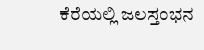ಕೆರೆಯಲ್ಲಿ ಜಲಸ್ತಂಭನ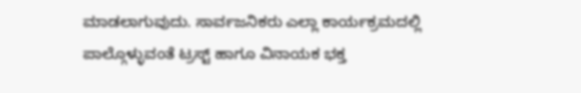ಮಾಡಲಾಗುವುದು. ಸಾರ್ವಜನಿಕರು ಎಲ್ಲಾ ಕಾರ್ಯಕ್ರಮದಲ್ಲಿ ಪಾಲ್ಗೊಳ್ಳುವಂತೆ ಟ್ರಸ್ಟ್ ಹಾಗೂ ವಿನಾಯಕ ಭಕ್ತ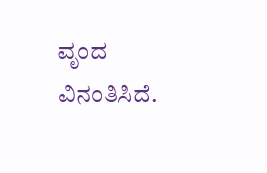ವೃಂದ ವಿನಂತಿಸಿದೆ.